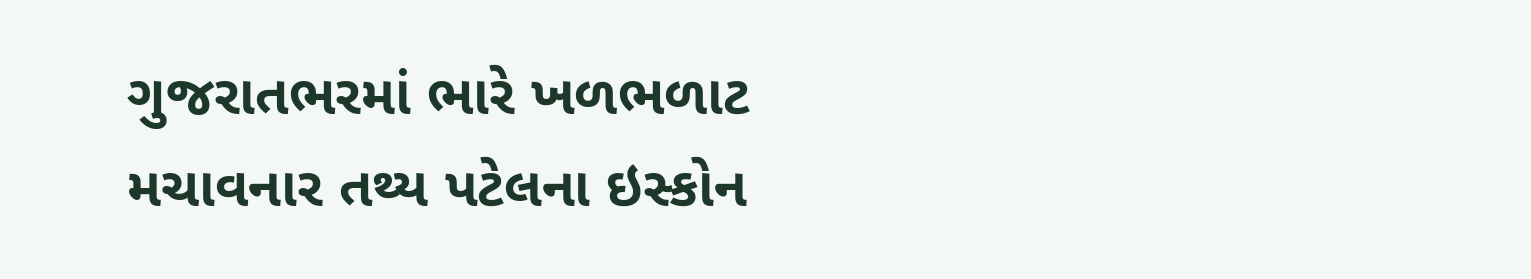ગુજરાતભરમાં ભારે ખળભળાટ મચાવનાર તથ્ય પટેલના ઇસ્કોન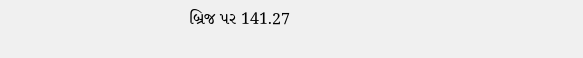બ્રિજ પર 141.27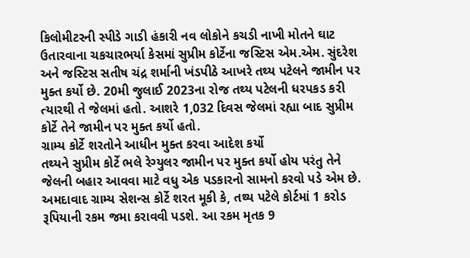કિલોમીટરની સ્પીડે ગાડી હંકારી નવ લોકોને કચડી નાખી મોતને ઘાટ ઉતારવાના ચકચારભર્યા કેસમાં સુપ્રીમ કોર્ટેના જસ્ટિસ એમ.એમ. સુંદરેશ અને જસ્ટિસ સતીષ ચંદ્ર શર્માની ખંડપીઠે આખરે તથ્ય પટેલને જામીન પર મુક્ત કર્યો છે. 20મી જુલાઈ 2023ના રોજ તથ્ય પટેલની ધરપકડ કરી ત્યારથી તે જેલમાં હતો. આશરે 1,032 દિવસ જેલમાં રહ્યા બાદ સુપ્રીમ કોર્ટે તેને જામીન પર મુક્ત કર્યો હતો.
ગ્રામ્ય કોર્ટે શરતોને આધીન મુક્ત કરવા આદેશ કર્યો
તથ્યને સુપ્રીમ કોર્ટે ભલે રેગ્યુલર જામીન પર મુક્ત કર્યો હોય પરંતુ તેને જેલની બહાર આવવા માટે વધુ એક પડકારનો સામનો કરવો પડે એમ છે. અમદાવાદ ગ્રામ્ય સેશન્સ કોર્ટે શરત મૂકી કે, તથ્ય પટેલે કોર્ટમાં 1 કરોડ રૂપિયાની રકમ જમા કરાવવી પડશે. આ રકમ મૃતક 9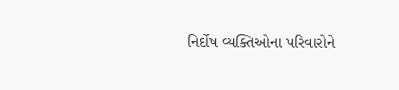નિર્દોષ વ્યક્તિઓના પરિવારોને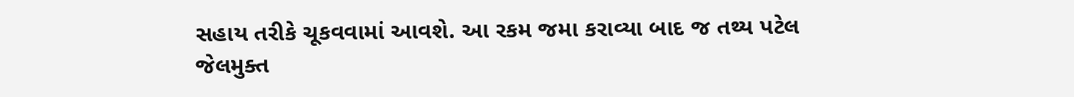સહાય તરીકે ચૂકવવામાં આવશે. આ રકમ જમા કરાવ્યા બાદ જ તથ્ય પટેલ જેલમુક્ત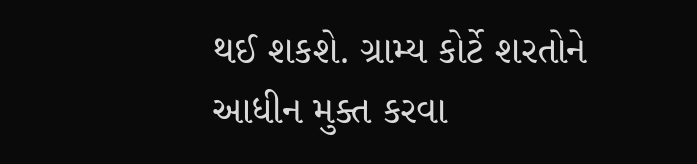થઈ શકશે. ગ્રામ્ય કોર્ટે શરતોને આધીન મુક્ત કરવા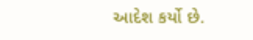આદેશ કર્યો છે.